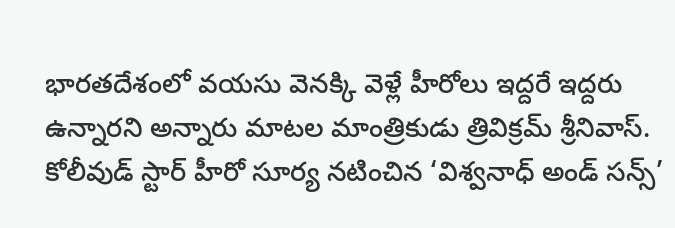భారతదేశంలో వయసు వెనక్కి వెళ్లే హీరోలు ఇద్దరే ఇద్దరు ఉన్నారని అన్నారు మాటల మాంత్రికుడు త్రివిక్రమ్ శ్రీనివాస్. కోలీవుడ్ స్టార్ హీరో సూర్య నటించిన ‘విశ్వనాధ్ అండ్ సన్స్’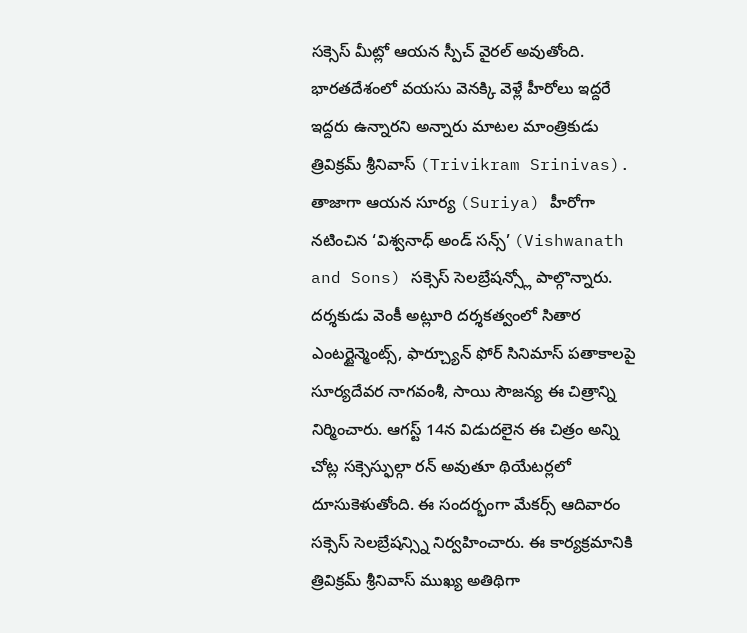సక్సెస్ మీట్లో ఆయన స్పీచ్ వైరల్ అవుతోంది. భారతదేశంలో వయసు వెనక్కి వెళ్లే హీరోలు ఇద్దరే ఇద్దరు ఉన్నారని అన్నారు మాటల మాంత్రికుడు త్రివిక్రమ్ శ్రీనివాస్ (Trivikram Srinivas). తాజాగా ఆయన సూర్య (Suriya) హీరోగా నటించిన ‘విశ్వనాధ్ అండ్ సన్స్’ (Vishwanath and Sons) సక్సెస్ సెలబ్రేషన్స్లో పాల్గొన్నారు. దర్శకుడు వెంకీ అట్లూరి దర్శకత్వంలో సితార ఎంటర్టైన్మెంట్స్, ఫార్చ్యూన్ ఫోర్ సినిమాస్ పతాకాలపై సూర్యదేవర నాగవంశీ, సాయి సౌజన్య ఈ చిత్రాన్ని నిర్మించారు. ఆగస్ట్ 14న విడుదలైన ఈ చిత్రం అన్ని చోట్ల సక్సెస్ఫుల్గా రన్ అవుతూ థియేటర్లలో దూసుకెళుతోంది. ఈ సందర్భంగా మేకర్స్ ఆదివారం సక్సెస్ సెలబ్రేషన్స్ని నిర్వహించారు. ఈ కార్యక్రమానికి త్రివిక్రమ్ శ్రీనివాస్ ముఖ్య అతిథిగా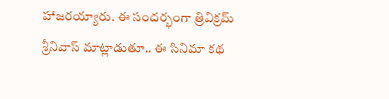హాజరయ్యారు. ఈ సందర్భంగా త్రివిక్రమ్ శ్రీనివాస్ మాట్లాడుతూ.. ఈ సినిమా కథ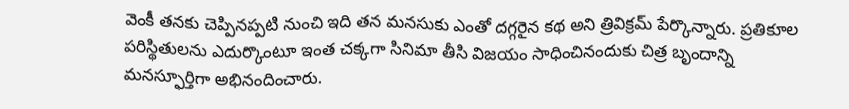వెంకీ తనకు చెప్పినప్పటి నుంచి ఇది తన మనసుకు ఎంతో దగ్గరైన కథ అని త్రివిక్రమ్ పేర్కొన్నారు. ప్రతికూల పరిస్థితులను ఎదుర్కొంటూ ఇంత చక్కగా సినిమా తీసి విజయం సాధించినందుకు చిత్ర బృందాన్ని మనస్ఫూర్తిగా అభినందించారు.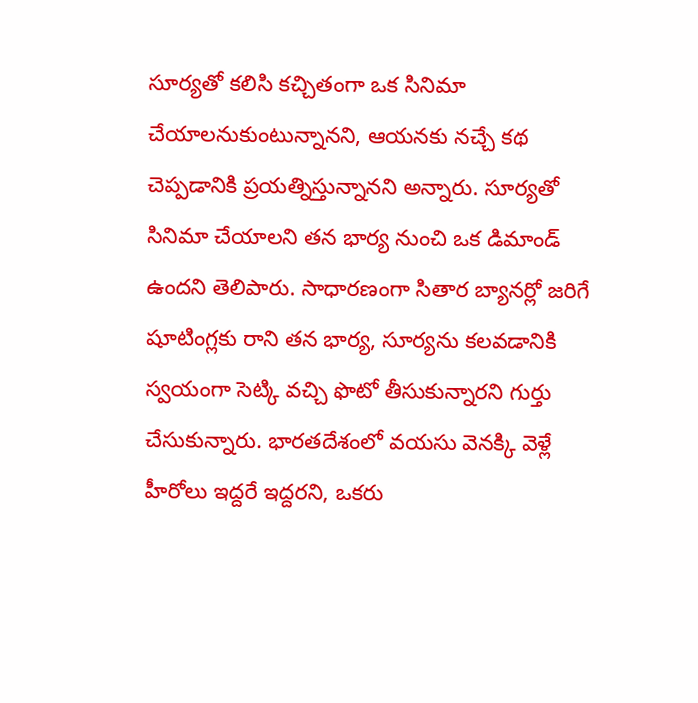సూర్యతో కలిసి కచ్చితంగా ఒక సినిమా చేయాలనుకుంటున్నానని, ఆయనకు నచ్చే కథ చెప్పడానికి ప్రయత్నిస్తున్నానని అన్నారు. సూర్యతో సినిమా చేయాలని తన భార్య నుంచి ఒక డిమాండ్ ఉందని తెలిపారు. సాధారణంగా సితార బ్యానర్లో జరిగే షూటింగ్లకు రాని తన భార్య, సూర్యను కలవడానికి స్వయంగా సెట్కి వచ్చి ఫొటో తీసుకున్నారని గుర్తు చేసుకున్నారు. భారతదేశంలో వయసు వెనక్కి వెళ్లే హీరోలు ఇద్దరే ఇద్దరని, ఒకరు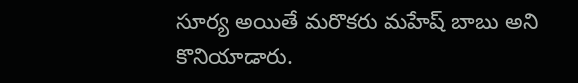సూర్య అయితే మరొకరు మహేష్ బాబు అని కొనియాడారు.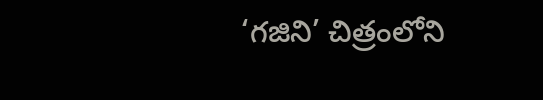‘గజిని’ చిత్రంలోని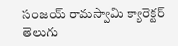సంజయ్ రామస్వామి క్యారెక్టర్ తెలుగు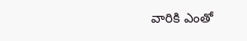వారికి ఎంతో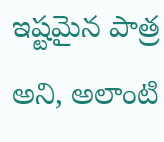ఇష్టమైన పాత్ర అని, అలాంటి